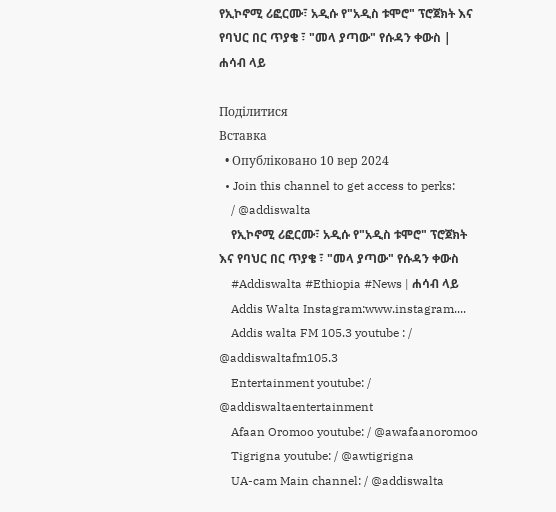የኢኮኖሚ ሪፎርሙ፣ አዲሱ የ"አዲስ ቱሞሮ" ፕሮጀክት እና የባህር በር ጥያቄ ፣ "መላ ያጣው" የሱዳን ቀውስ | ሐሳብ ላይ

Поділитися
Вставка
  • Опубліковано 10 вер 2024
  • Join this channel to get access to perks:
    / @addiswalta
    የኢኮኖሚ ሪፎርሙ፣ አዲሱ የ"አዲስ ቱሞሮ" ፕሮጀክት እና የባህር በር ጥያቄ ፣ "መላ ያጣው" የሱዳን ቀውስ
    #Addiswalta #Ethiopia #News | ሐሳብ ላይ
    Addis Walta Instagram:www.instagram....
    Addis walta FM 105.3 youtube : / @addiswaltafm105.3
    Entertainment youtube: / @addiswaltaentertainment
    Afaan Oromoo youtube: / @awafaanoromoo
    Tigrigna youtube: / @awtigrigna
    UA-cam Main channel: / @addiswalta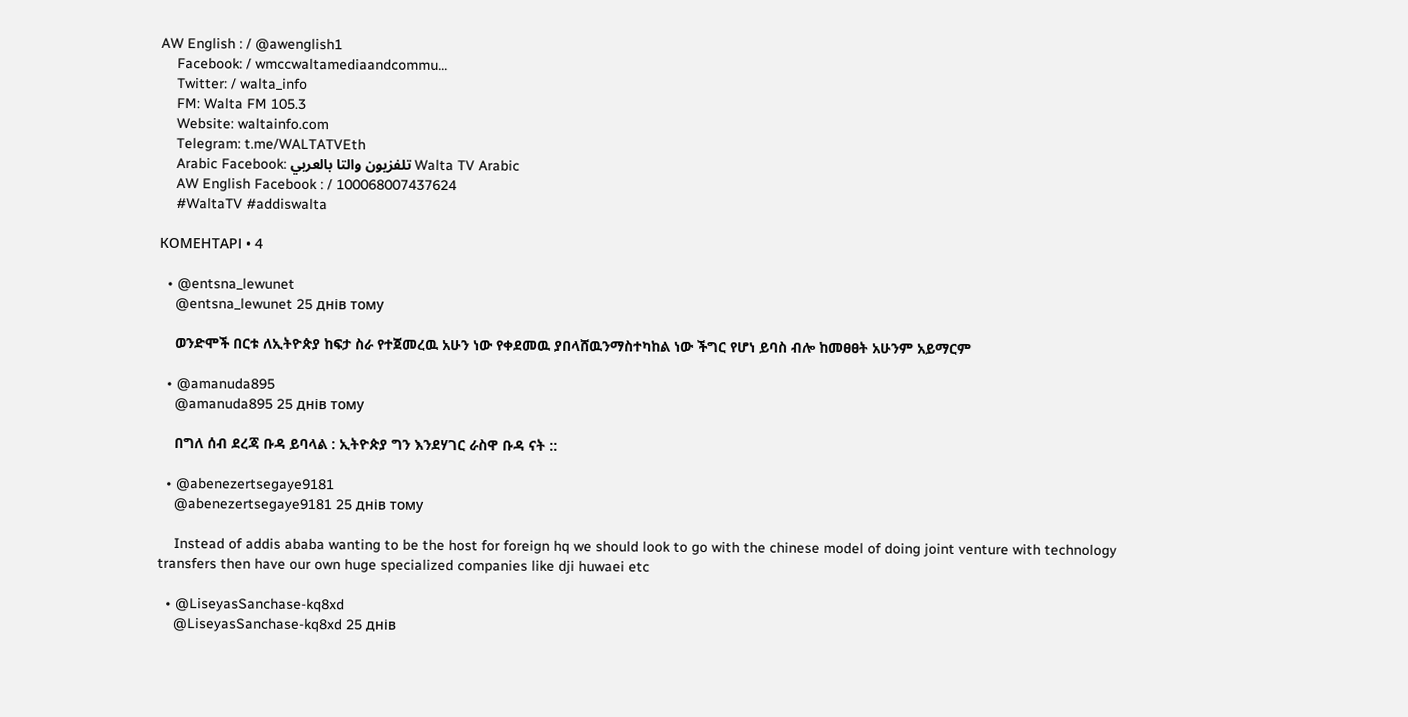AW English : / @awenglish1
    Facebook: / wmccwaltamediaandcommu...
    Twitter: / walta_info
    FM: Walta FM 105.3
    Website: waltainfo.com
    Telegram: t.me/WALTATVEth
    Arabic Facebook: تلفزيون والتا بالعربي Walta TV Arabic
    AW English Facebook : / 100068007437624
    #WaltaTV #addiswalta

КОМЕНТАРІ • 4

  • @entsna_lewunet
    @entsna_lewunet 25 днів тому

    ወንድሞች በርቱ ለኢትዮጵያ ከፍታ ስራ የተጀመረዉ አሁን ነው የቀደመዉ ያበላሸዉንማስተካከል ነው ችግር የሆነ ይባስ ብሎ ከመፀፀት አሁንም አይማርም

  • @amanuda895
    @amanuda895 25 днів тому

    በግለ ሰብ ደረጃ ቡዳ ይባላል : ኢትዮጵያ ግን እንደሃገር ራስዋ ቡዳ ናት ::

  • @abenezertsegaye9181
    @abenezertsegaye9181 25 днів тому

    Instead of addis ababa wanting to be the host for foreign hq we should look to go with the chinese model of doing joint venture with technology transfers then have our own huge specialized companies like dji huwaei etc

  • @LiseyasSanchase-kq8xd
    @LiseyasSanchase-kq8xd 25 днів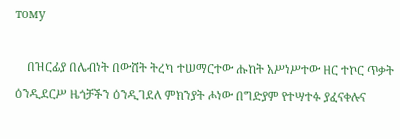тому

    በዝርፊያ በሌብነት በውሸት ትረካ ተሠማርተው ሑከት አሥነሥተው ዘር ተኮር ጥቃት ዕንዲደርሥ ዜጎቻችን ዕንዲገደለ ምክንያት ሖነው በግድያም የተሣተፉ ያፈናቀሉና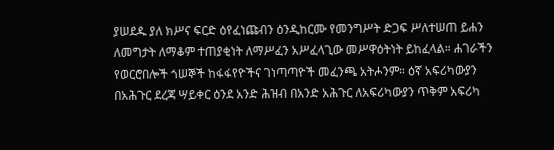ያሠደዱ ያለ ክሥና ፍርድ ዕየፈነጩብን ዕንዲከርሙ የመንግሥት ድጋፍ ሥለተሠጠ ይሐን ለመግታት ለማቆም ተጠያቂነት ለማሥፈን አሥፈላጊው መሥዋዕትነት ይከፈላል። ሐገራችን የወርሮበሎች ጎሠኞች ከፋፋየዮችና ገነጣጣዮች መፈንጫ አትሖንም። ዕኛ አፍሪካውያን በአሕጉር ደረጃ ሣይቀር ዕንደ አንድ ሕዝብ በአንድ አሕጉር ለአፍሪካውያን ጥቅም አፍሪካ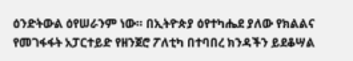ዕንድትውል ዕየሠራንም ነው። በኢትዮጵያ ዕየተካሔደ ያለው የክልልና የመገፋፋት አፓርተይድ የዘንጀሮ ፖለቲካ በተባበረ ክንዳችን ይደቆሣል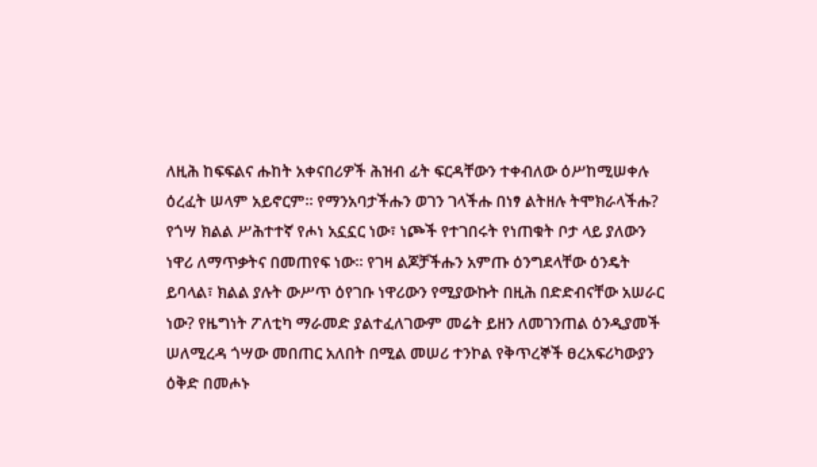ለዚሕ ከፍፍልና ሑከት አቀናበሪዎች ሕዝብ ፊት ፍርዳቸውን ተቀብለው ዕሥከሚሠቀሉ ዕረፈት ሠላም አይኖርም። የማንአባታችሑን ወገን ገላችሑ በነፃ ልትዘሉ ትሞክራላችሑ? የጎሣ ክልል ሥሕተተኛ የሖነ አኗኗር ነው፣ ነጮች የተገበሩት የነጠቁት ቦታ ላይ ያለውን ነዋሪ ለማጥቃትና በመጠየፍ ነው። የገዛ ልጆቻችሑን አምጡ ዕንግደላቸው ዕንዴት ይባላል፣ ክልል ያሉት ውሥጥ ዕየገቡ ነዋሪውን የሚያውኩት በዚሕ በድድብናቸው አሠራር ነው? የዜግነት ፖለቲካ ማራመድ ያልተፈለገውም መሬት ይዘን ለመገንጠል ዕንዲያመች ሠለሚረዳ ጎሣው መበጠር አለበት በሚል መሠሪ ተንኮል የቅጥረኞች ፀረአፍሪካውያን ዕቅድ በመሖኑ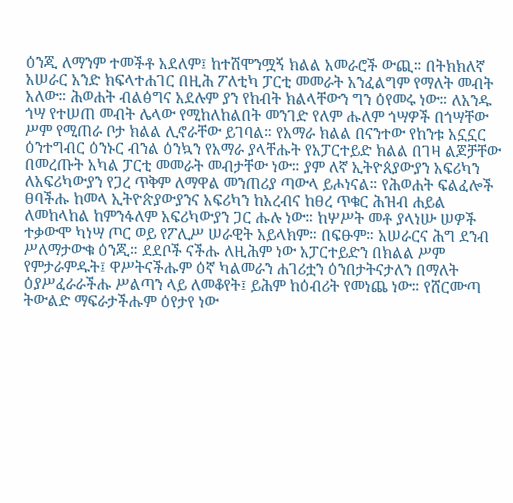ዕንጂ ለማንም ተመችቶ አደለም፤ ከተሽሞንሟኝ ክልል አመራሮች ውጪ። በትክክለኛ አሠራር አንድ ክፍላተሐገር በዚሕ ፖለቲካ ፓርቲ መመራት አንፈልግም የማለት መብት አለው። ሕወሐት ብልፅግና አደሉም ያን የከብት ክልላቸውን ግን ዕየመሩ ነው። ለአንዱ ጎሣ የተሠጠ መብት ሌላው የሚከለከልበት መንገድ የለም ሑለም ጎሣዎች በጎሣቸው ሥም የሚጠራ ቦታ ክልል ሊኖራቸው ይገባል። የአማራ ክልል በናንተው የከንቱ አኗኗር ዕንተግብር ዕንኑር ብንል ዕንኳን የአማራ ያላቸሑት የአፓርተይድ ክልል በገዛ ልጆቻቸው በመረጡት አካል ፓርቲ መመራት መብታቸው ነው። ያም ለኛ ኢትዮጰያውያን አፍሪካን ለአፍሪካውያን የጋረ ጥቅም ለማዋል መንጠሪያ ጣውላ ይሖነናል። የሕወሐት ፍልፈሎች ፀባችሑ ከመላ ኢትዮጵያውያንና አፍሪካን ከአረብና ከፀረ ጥቁር ሕዝብ ሐይል ለመከላከል ከምንፋለም አፍሪካውያን ጋር ሑሉ ነው። ከሦሥት መቶ ያላነሡ ሠዎች ተቃውሞ ካነሣ ጦር ወይ የፖሊሥ ሠራዊት አይላክም። በፍፁም። አሠራርና ሕግ ደንብ ሥለማታውቁ ዕንጂ። ደደቦች ናችሑ ለዚሕም ነው አፓርተይድን በክልል ሥም የምታራምዱት፤ ዋሥትናችሑም ዕኛ ካልመራን ሐገሪቷን ዕንበታትናታለን በማለት ዕያሥፈራራችሑ ሥልጣን ላይ ለመቆየት፤ ይሕም ከዕብሪት የመነጨ ነው። የሸርሙጣ ትውልድ ማፍራታችሑም ዕየታየ ነው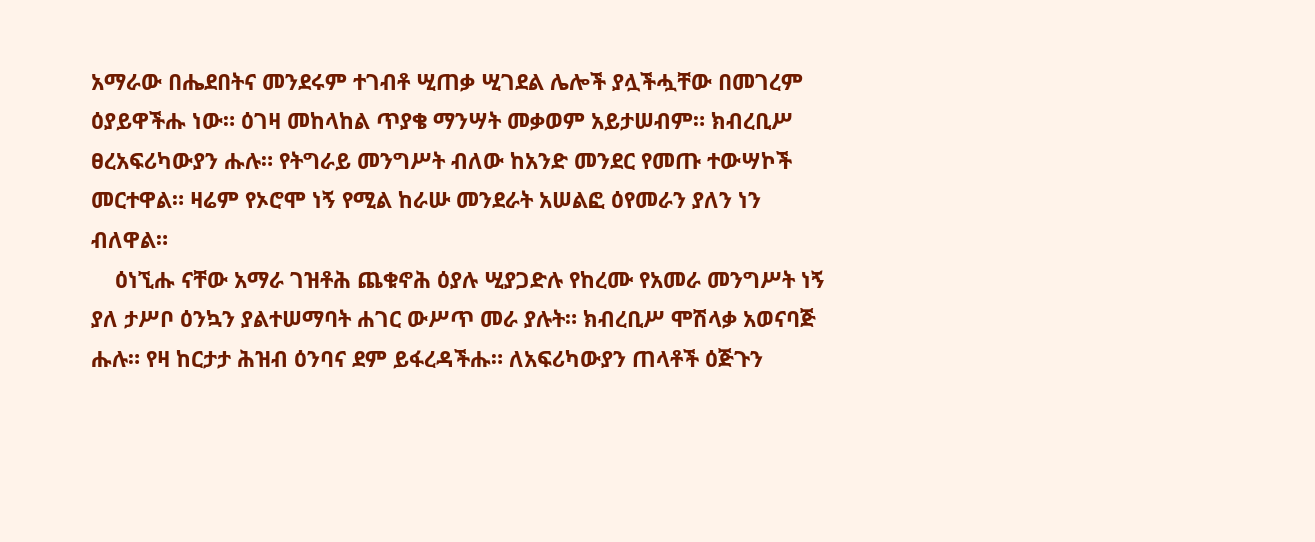አማራው በሔደበትና መንደሩም ተገብቶ ሢጠቃ ሢገደል ሌሎች ያሏችሗቸው በመገረም ዕያይዋችሑ ነው። ዕገዛ መከላከል ጥያቄ ማንሣት መቃወም አይታሠብም። ክብረቢሥ ፀረአፍሪካውያን ሑሉ። የትግራይ መንግሥት ብለው ከአንድ መንደር የመጡ ተውሣኮች መርተዋል። ዛሬም የኦሮሞ ነኝ የሚል ከራሡ መንደራት አሠልፎ ዕየመራን ያለን ነን ብለዋል።
    ዕነኚሑ ናቸው አማራ ገዝቶሕ ጨቁኖሕ ዕያሉ ሢያጋድሉ የከረሙ የአመራ መንግሥት ነኝ ያለ ታሥቦ ዕንኳን ያልተሠማባት ሐገር ውሥጥ መራ ያሉት። ክብረቢሥ ሞሽላቃ አወናባጅ ሑሉ። የዛ ከርታታ ሕዝብ ዕንባና ደም ይፋረዳችሑ። ለአፍሪካውያን ጠላቶች ዕጅጉን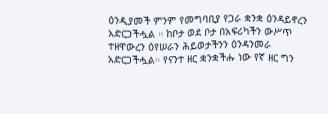ዕንዲያመች ምንም የመግባቢያ የጋራ ቋንቋ ዕንዳይኖረን አድርጋችሗል ። ከቦታ ወደ ቦታ በአፍሪካችን ውሥጥ ተዘዋውረን ዕየሠራን ሕይወታችንን ዕንዳንመራ አድርጋችሗል። የናንተ ዘር ቋንቋችሑ ነው የኛ ዘር ግን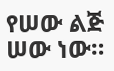የሠው ልጅ ሠው ነው።